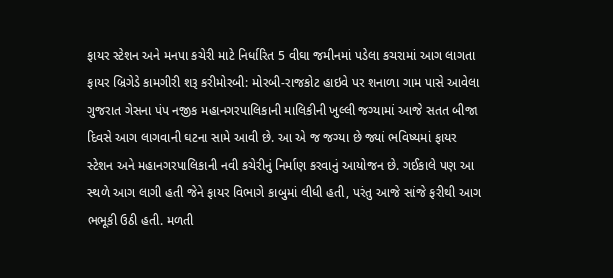ફાયર સ્ટેશન અને મનપા કચેરી માટે નિર્ધારિત 5 વીઘા જમીનમાં પડેલા કચરામાં આગ લાગતા ફાયર બ્રિગેડે કામગીરી શરૂ કરીમોરબી: મોરબી-રાજકોટ હાઇવે પર શનાળા ગામ પાસે આવેલા ગુજરાત ગેસના પંપ નજીક મહાનગરપાલિકાની માલિકીની ખુલ્લી જગ્યામાં આજે સતત બીજા દિવસે આગ લાગવાની ઘટના સામે આવી છે. આ એ જ જગ્યા છે જ્યાં ભવિષ્યમાં ફાયર સ્ટેશન અને મહાનગરપાલિકાની નવી કચેરીનું નિર્માણ કરવાનું આયોજન છે. ગઈકાલે પણ આ સ્થળે આગ લાગી હતી જેને ફાયર વિભાગે કાબુમાં લીધી હતી, પરંતુ આજે સાંજે ફરીથી આગ ભભૂકી ઉઠી હતી. મળતી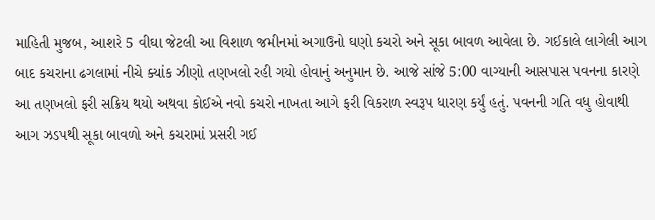માહિતી મુજબ, આશરે 5 વીઘા જેટલી આ વિશાળ જમીનમાં અગાઉનો ઘણો કચરો અને સૂકા બાવળ આવેલા છે. ગઈકાલે લાગેલી આગ બાદ કચરાના ઢગલામાં નીચે ક્યાંક ઝીણો તણખલો રહી ગયો હોવાનું અનુમાન છે. આજે સાંજે 5:00 વાગ્યાની આસપાસ પવનના કારણે આ તણખલો ફરી સક્રિય થયો અથવા કોઈએ નવો કચરો નાખતા આગે ફરી વિકરાળ સ્વરૂપ ધારણ કર્યું હતું. પવનની ગતિ વધુ હોવાથી આગ ઝડપથી સૂકા બાવળો અને કચરામાં પ્રસરી ગઈ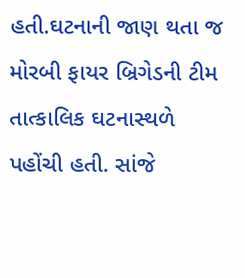હતી.ઘટનાની જાણ થતા જ મોરબી ફાયર બ્રિગેડની ટીમ તાત્કાલિક ઘટનાસ્થળે પહોંચી હતી. સાંજે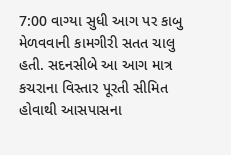7:00 વાગ્યા સુધી આગ પર કાબુ મેળવવાની કામગીરી સતત ચાલુ હતી. સદનસીબે આ આગ માત્ર કચરાના વિસ્તાર પૂરતી સીમિત હોવાથી આસપાસના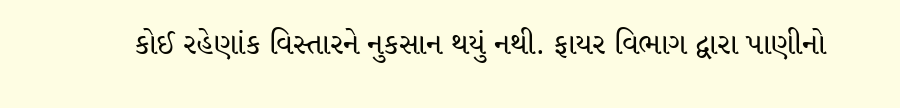કોઈ રહેણાંક વિસ્તારને નુકસાન થયું નથી. ફાયર વિભાગ દ્વારા પાણીનો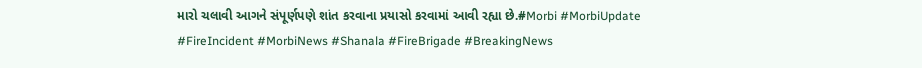મારો ચલાવી આગને સંપૂર્ણપણે શાંત કરવાના પ્રયાસો કરવામાં આવી રહ્યા છે.#Morbi #MorbiUpdate #FireIncident #MorbiNews #Shanala #FireBrigade #BreakingNews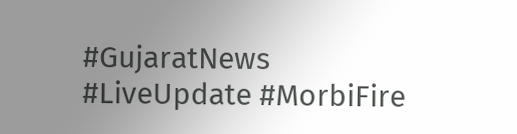#GujaratNews #LiveUpdate #MorbiFire